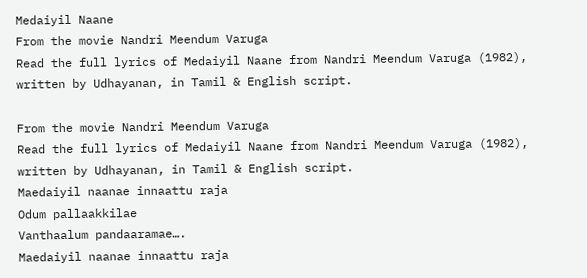Medaiyil Naane
From the movie Nandri Meendum Varuga
Read the full lyrics of Medaiyil Naane from Nandri Meendum Varuga (1982), written by Udhayanan, in Tamil & English script.

From the movie Nandri Meendum Varuga
Read the full lyrics of Medaiyil Naane from Nandri Meendum Varuga (1982), written by Udhayanan, in Tamil & English script.
Maedaiyil naanae innaattu raja
Odum pallaakkilae
Vanthaalum pandaaramae….
Maedaiyil naanae innaattu raja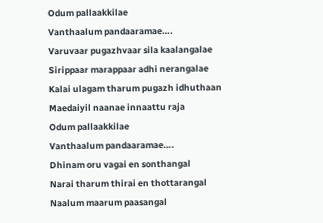Odum pallaakkilae
Vanthaalum pandaaramae….
Varuvaar pugazhvaar sila kaalangalae
Sirippaar marappaar adhi nerangalae
Kalai ulagam tharum pugazh idhuthaan
Maedaiyil naanae innaattu raja
Odum pallaakkilae
Vanthaalum pandaaramae….
Dhinam oru vagai en sonthangal
Narai tharum thirai en thottarangal
Naalum maarum paasangal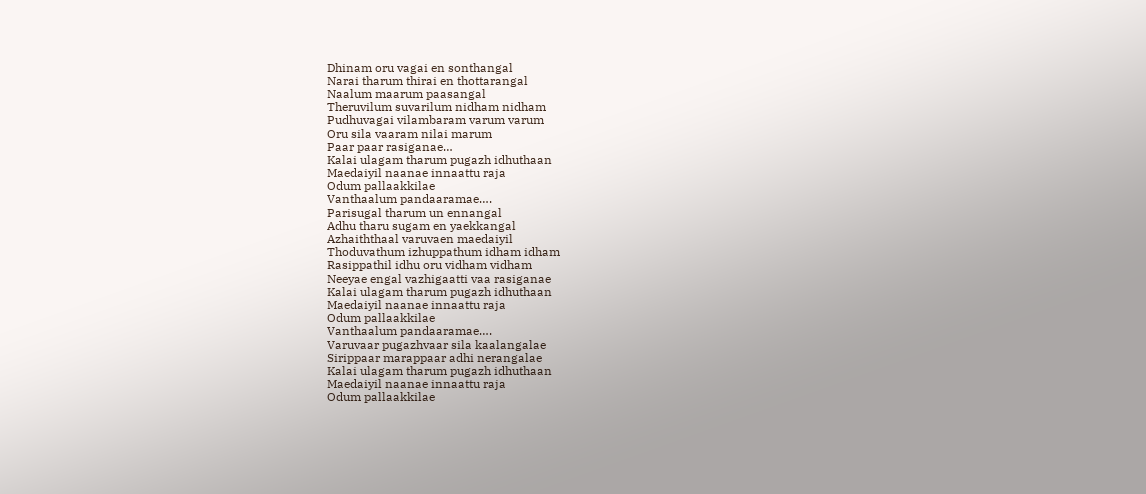Dhinam oru vagai en sonthangal
Narai tharum thirai en thottarangal
Naalum maarum paasangal
Theruvilum suvarilum nidham nidham
Pudhuvagai vilambaram varum varum
Oru sila vaaram nilai marum
Paar paar rasiganae…
Kalai ulagam tharum pugazh idhuthaan
Maedaiyil naanae innaattu raja
Odum pallaakkilae
Vanthaalum pandaaramae….
Parisugal tharum un ennangal
Adhu tharu sugam en yaekkangal
Azhaiththaal varuvaen maedaiyil
Thoduvathum izhuppathum idham idham
Rasippathil idhu oru vidham vidham
Neeyae engal vazhigaatti vaa rasiganae
Kalai ulagam tharum pugazh idhuthaan
Maedaiyil naanae innaattu raja
Odum pallaakkilae
Vanthaalum pandaaramae….
Varuvaar pugazhvaar sila kaalangalae
Sirippaar marappaar adhi nerangalae
Kalai ulagam tharum pugazh idhuthaan
Maedaiyil naanae innaattu raja
Odum pallaakkilae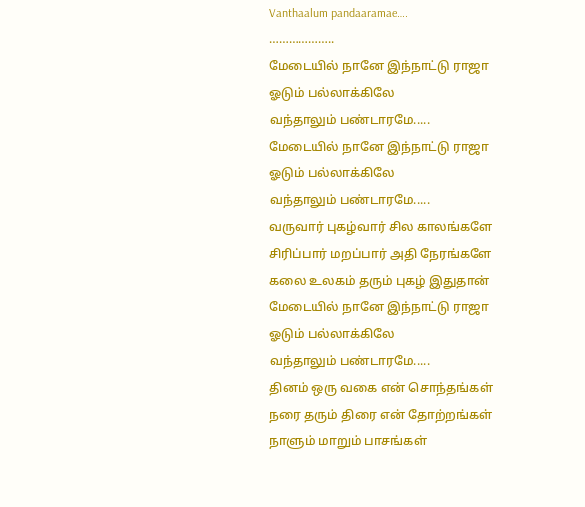Vanthaalum pandaaramae….
………………..
மேடையில் நானே இந்நாட்டு ராஜா
ஓடும் பல்லாக்கிலே
வந்தாலும் பண்டாரமே.....
மேடையில் நானே இந்நாட்டு ராஜா
ஓடும் பல்லாக்கிலே
வந்தாலும் பண்டாரமே.....
வருவார் புகழ்வார் சில காலங்களே
சிரிப்பார் மறப்பார் அதி நேரங்களே
கலை உலகம் தரும் புகழ் இதுதான்
மேடையில் நானே இந்நாட்டு ராஜா
ஓடும் பல்லாக்கிலே
வந்தாலும் பண்டாரமே.....
தினம் ஒரு வகை என் சொந்தங்கள்
நரை தரும் திரை என் தோற்றங்கள்
நாளும் மாறும் பாசங்கள்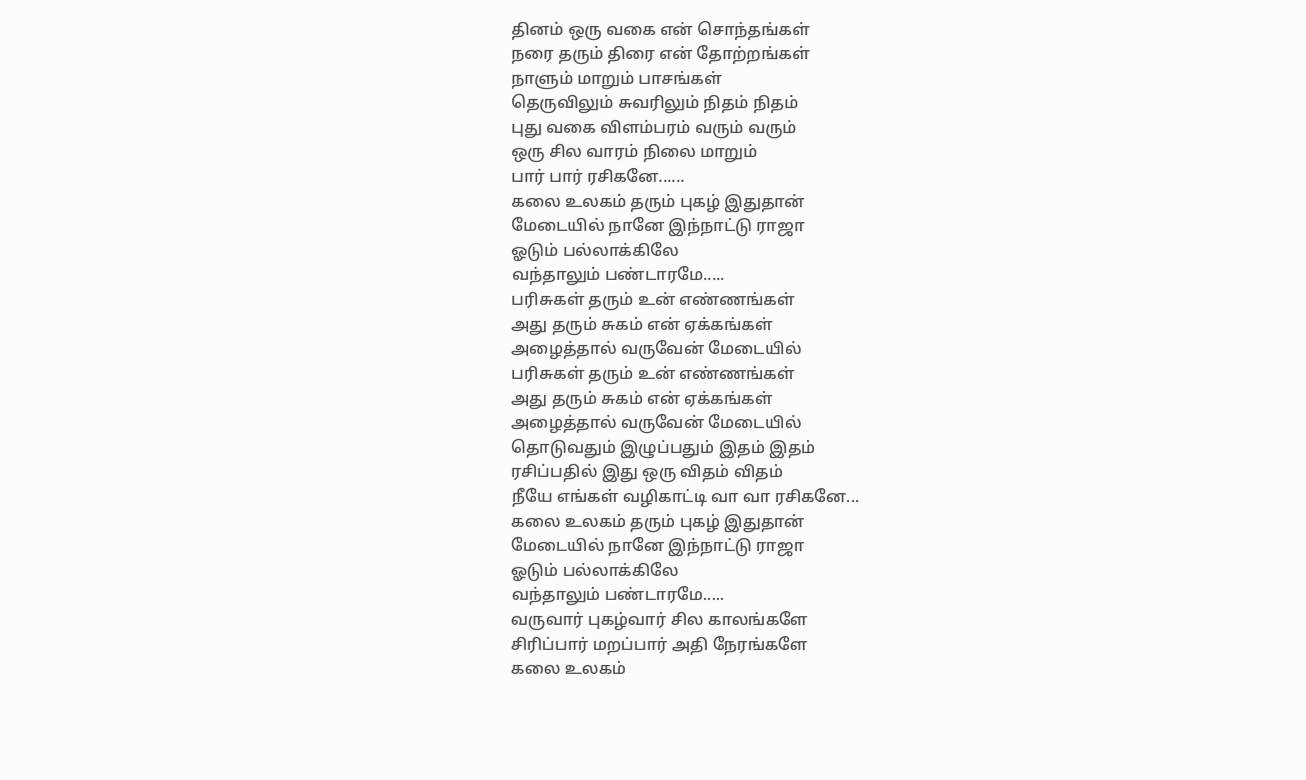தினம் ஒரு வகை என் சொந்தங்கள்
நரை தரும் திரை என் தோற்றங்கள்
நாளும் மாறும் பாசங்கள்
தெருவிலும் சுவரிலும் நிதம் நிதம்
புது வகை விளம்பரம் வரும் வரும்
ஒரு சில வாரம் நிலை மாறும்
பார் பார் ரசிகனே......
கலை உலகம் தரும் புகழ் இதுதான்
மேடையில் நானே இந்நாட்டு ராஜா
ஓடும் பல்லாக்கிலே
வந்தாலும் பண்டாரமே.....
பரிசுகள் தரும் உன் எண்ணங்கள்
அது தரும் சுகம் என் ஏக்கங்கள்
அழைத்தால் வருவேன் மேடையில்
பரிசுகள் தரும் உன் எண்ணங்கள்
அது தரும் சுகம் என் ஏக்கங்கள்
அழைத்தால் வருவேன் மேடையில்
தொடுவதும் இழுப்பதும் இதம் இதம்
ரசிப்பதில் இது ஒரு விதம் விதம்
நீயே எங்கள் வழிகாட்டி வா வா ரசிகனே...
கலை உலகம் தரும் புகழ் இதுதான்
மேடையில் நானே இந்நாட்டு ராஜா
ஓடும் பல்லாக்கிலே
வந்தாலும் பண்டாரமே.....
வருவார் புகழ்வார் சில காலங்களே
சிரிப்பார் மறப்பார் அதி நேரங்களே
கலை உலகம்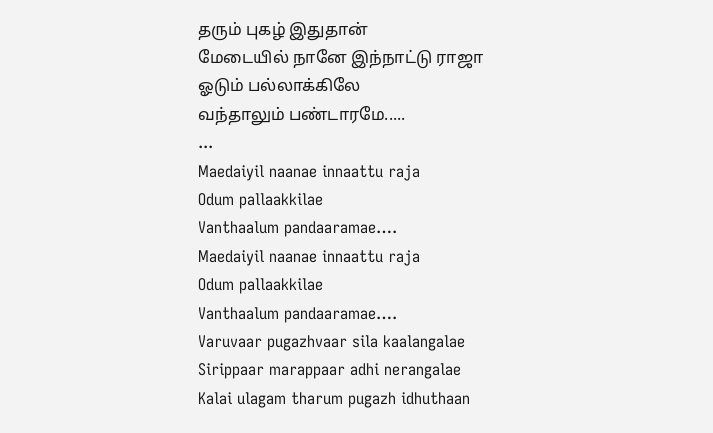தரும் புகழ் இதுதான்
மேடையில் நானே இந்நாட்டு ராஜா
ஓடும் பல்லாக்கிலே
வந்தாலும் பண்டாரமே.....
...
Maedaiyil naanae innaattu raja
Odum pallaakkilae
Vanthaalum pandaaramae….
Maedaiyil naanae innaattu raja
Odum pallaakkilae
Vanthaalum pandaaramae….
Varuvaar pugazhvaar sila kaalangalae
Sirippaar marappaar adhi nerangalae
Kalai ulagam tharum pugazh idhuthaan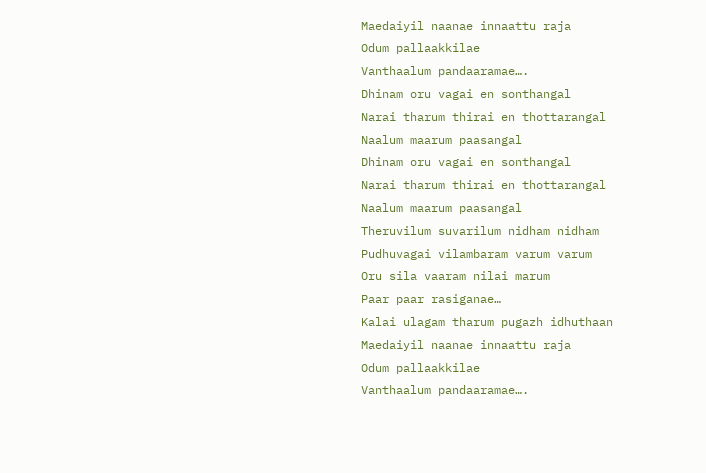Maedaiyil naanae innaattu raja
Odum pallaakkilae
Vanthaalum pandaaramae….
Dhinam oru vagai en sonthangal
Narai tharum thirai en thottarangal
Naalum maarum paasangal
Dhinam oru vagai en sonthangal
Narai tharum thirai en thottarangal
Naalum maarum paasangal
Theruvilum suvarilum nidham nidham
Pudhuvagai vilambaram varum varum
Oru sila vaaram nilai marum
Paar paar rasiganae…
Kalai ulagam tharum pugazh idhuthaan
Maedaiyil naanae innaattu raja
Odum pallaakkilae
Vanthaalum pandaaramae….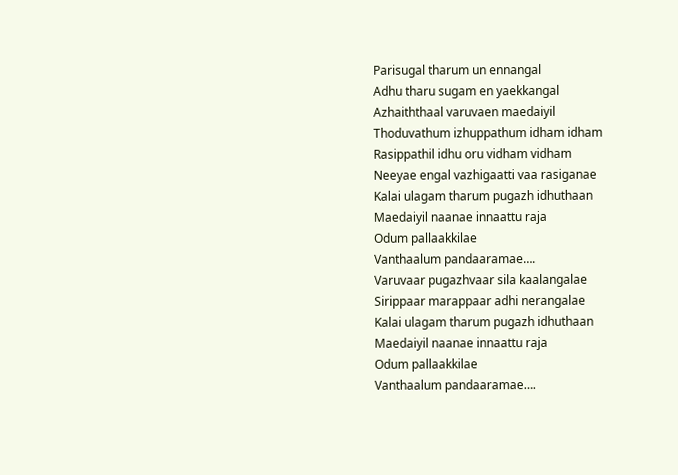Parisugal tharum un ennangal
Adhu tharu sugam en yaekkangal
Azhaiththaal varuvaen maedaiyil
Thoduvathum izhuppathum idham idham
Rasippathil idhu oru vidham vidham
Neeyae engal vazhigaatti vaa rasiganae
Kalai ulagam tharum pugazh idhuthaan
Maedaiyil naanae innaattu raja
Odum pallaakkilae
Vanthaalum pandaaramae….
Varuvaar pugazhvaar sila kaalangalae
Sirippaar marappaar adhi nerangalae
Kalai ulagam tharum pugazh idhuthaan
Maedaiyil naanae innaattu raja
Odum pallaakkilae
Vanthaalum pandaaramae….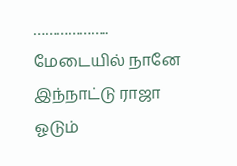………………..
மேடையில் நானே இந்நாட்டு ராஜா
ஓடும்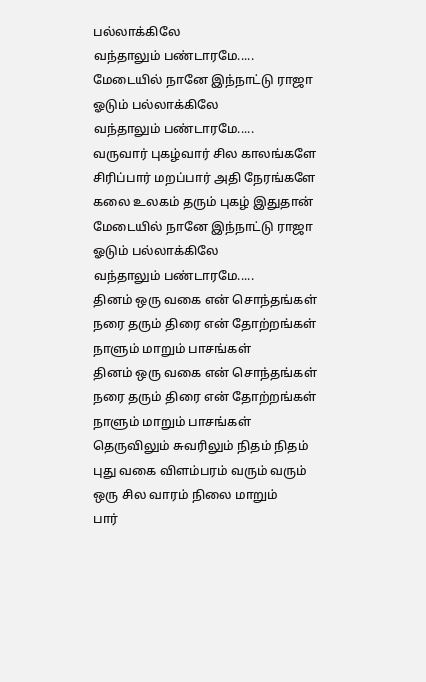பல்லாக்கிலே
வந்தாலும் பண்டாரமே.....
மேடையில் நானே இந்நாட்டு ராஜா
ஓடும் பல்லாக்கிலே
வந்தாலும் பண்டாரமே.....
வருவார் புகழ்வார் சில காலங்களே
சிரிப்பார் மறப்பார் அதி நேரங்களே
கலை உலகம் தரும் புகழ் இதுதான்
மேடையில் நானே இந்நாட்டு ராஜா
ஓடும் பல்லாக்கிலே
வந்தாலும் பண்டாரமே.....
தினம் ஒரு வகை என் சொந்தங்கள்
நரை தரும் திரை என் தோற்றங்கள்
நாளும் மாறும் பாசங்கள்
தினம் ஒரு வகை என் சொந்தங்கள்
நரை தரும் திரை என் தோற்றங்கள்
நாளும் மாறும் பாசங்கள்
தெருவிலும் சுவரிலும் நிதம் நிதம்
புது வகை விளம்பரம் வரும் வரும்
ஒரு சில வாரம் நிலை மாறும்
பார்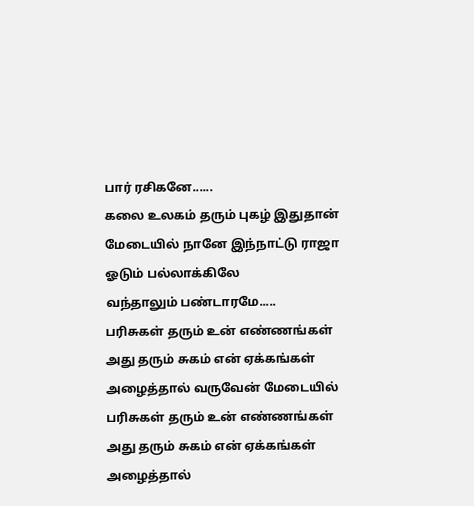பார் ரசிகனே......
கலை உலகம் தரும் புகழ் இதுதான்
மேடையில் நானே இந்நாட்டு ராஜா
ஓடும் பல்லாக்கிலே
வந்தாலும் பண்டாரமே.....
பரிசுகள் தரும் உன் எண்ணங்கள்
அது தரும் சுகம் என் ஏக்கங்கள்
அழைத்தால் வருவேன் மேடையில்
பரிசுகள் தரும் உன் எண்ணங்கள்
அது தரும் சுகம் என் ஏக்கங்கள்
அழைத்தால்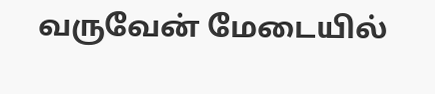வருவேன் மேடையில்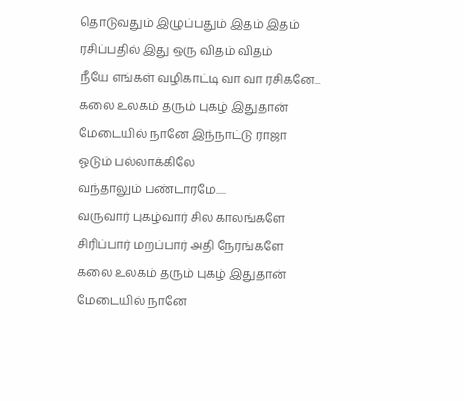தொடுவதும் இழுப்பதும் இதம் இதம்
ரசிப்பதில் இது ஒரு விதம் விதம்
நீயே எங்கள் வழிகாட்டி வா வா ரசிகனே...
கலை உலகம் தரும் புகழ் இதுதான்
மேடையில் நானே இந்நாட்டு ராஜா
ஓடும் பல்லாக்கிலே
வந்தாலும் பண்டாரமே.....
வருவார் புகழ்வார் சில காலங்களே
சிரிப்பார் மறப்பார் அதி நேரங்களே
கலை உலகம் தரும் புகழ் இதுதான்
மேடையில் நானே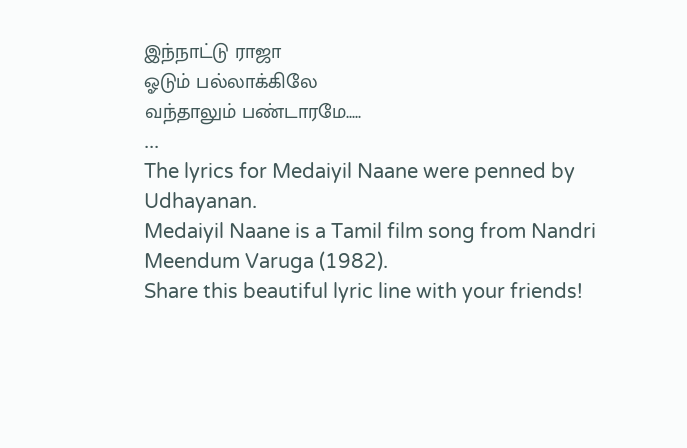இந்நாட்டு ராஜா
ஓடும் பல்லாக்கிலே
வந்தாலும் பண்டாரமே.....
...
The lyrics for Medaiyil Naane were penned by Udhayanan.
Medaiyil Naane is a Tamil film song from Nandri Meendum Varuga (1982).
Share this beautiful lyric line with your friends!